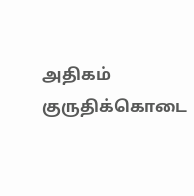அதிகம் குருதிக்கொடை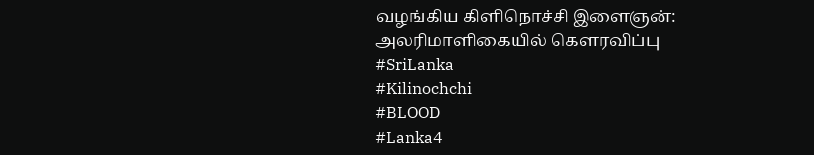வழங்கிய கிளிநொச்சி இளைஞன்: அலரிமாளிகையில் கௌரவிப்பு
#SriLanka
#Kilinochchi
#BLOOD
#Lanka4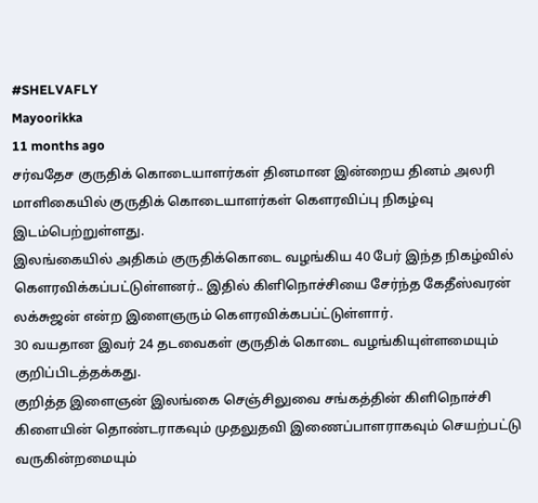#SHELVAFLY
Mayoorikka
11 months ago
சர்வதேச குருதிக் கொடையாளர்கள் தினமான இன்றைய தினம் அலரி மாளிகையில் குருதிக் கொடையாளர்கள் கௌரவிப்பு நிகழ்வு இடம்பெற்றுள்ளது.
இலங்கையில் அதிகம் குருதிக்கொடை வழங்கிய 40 பேர் இந்த நிகழ்வில் கௌரவிக்கப்பட்டுள்ளனர்.. இதில் கிளிநொச்சியை சேர்ந்த கேதீஸ்வரன் லக்சுஜன் என்ற இளைஞரும் கௌரவிக்கபப்ட்டுள்ளார்.
30 வயதான இவர் 24 தடவைகள் குருதிக் கொடை வழங்கியுள்ளமையும் குறிப்பிடத்தக்கது.
குறித்த இளைஞன் இலங்கை செஞ்சிலுவை சங்கத்தின் கிளிநொச்சி கிளையின் தொண்டராகவும் முதலுதவி இணைப்பாளராகவும் செயற்பட்டு வருகின்றமையும்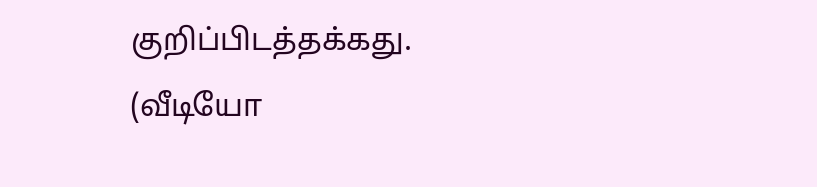குறிப்பிடத்தக்கது.
(வீடியோ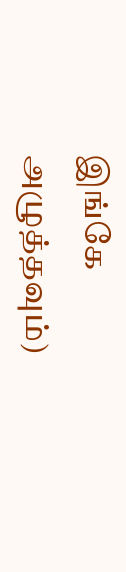இங்கே அழுத்தவும்)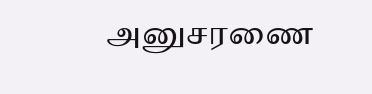அனுசரணை